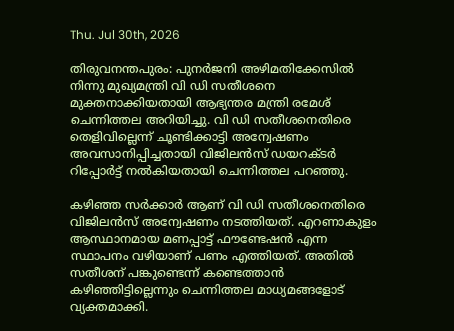Thu. Jul 30th, 2026

തിരുവനന്തപുരം: പുനര്‍ജനി അഴിമതിക്കേസില്‍ നിന്നു മുഖ്യമന്ത്രി വി ഡി സതീശനെ മുക്തനാക്കിയതായി ആഭ്യന്തര മന്ത്രി രമേശ് ചെന്നിത്തല അറിയിച്ചു. വി ഡി സതീശനെതിരെ തെളിവില്ലെന്ന് ചൂണ്ടിക്കാട്ടി അന്വേഷണം അവസാനിപ്പിച്ചതായി വിജിലന്‍സ് ഡയറക്ടര്‍ റിപ്പോര്‍ട്ട് നല്‍കിയതായി ചെന്നിത്തല പറഞ്ഞു.

കഴിഞ്ഞ സര്‍ക്കാര്‍ ആണ് വി ഡി സതീശനെതിരെ വിജിലന്‍സ് അന്വേഷണം നടത്തിയത്. എറണാകുളം ആസ്ഥാനമായ മണപ്പാട്ട് ഫൗണ്ടേഷന്‍ എന്ന സ്ഥാപനം വഴിയാണ് പണം എത്തിയത്. അതില്‍ സതീശന് പങ്കുണ്ടെന്ന് കണ്ടെത്താന്‍ കഴിഞ്ഞിട്ടില്ലെന്നും ചെന്നിത്തല മാധ്യമങ്ങളോട് വ്യക്തമാക്കി.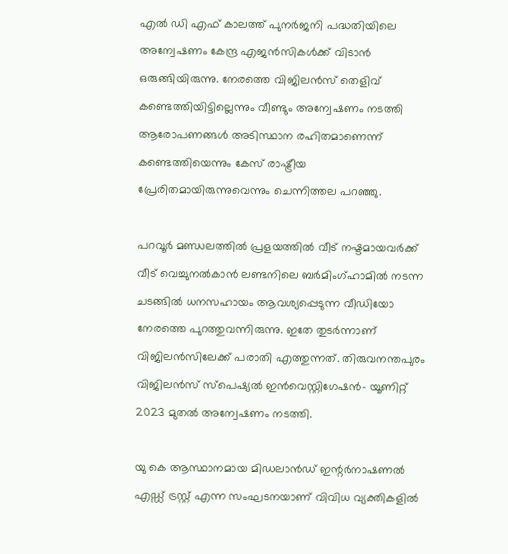എല്‍ ഡി എഫ് കാലത്ത് പുനര്‍ജനി പദ്ധതിയിലെ അന്വേഷണം കേന്ദ്ര എജന്‍സികള്‍ക്ക് വിടാന്‍ ഒരുങ്ങിയിരുന്നു. നേരത്തെ വിജിലന്‍സ് തെളിവ് കണ്ടെത്തിയിട്ടില്ലെന്നും വീണ്ടും അന്വേഷണം നടത്തി ആരോപണങ്ങള്‍ അടിസ്ഥാന രഹിതമാണെന്ന് കണ്ടെത്തിയെന്നും കേസ് രാഷ്ട്രീയ പ്രേരിതമായിരുന്നുവെന്നും ചെന്നിത്തല പറഞ്ഞു.

പറവൂര്‍ മണ്ഡലത്തില്‍ പ്രളയത്തില്‍ വീട് നഷ്ടമായവര്‍ക്ക് വീട് വെച്ചുനല്‍കാന്‍ ലണ്ടനിലെ ബര്‍മിംഗ്ഹാമില്‍ നടന്ന ചടങ്ങില്‍ ധനസഹായം ആവശ്യപ്പെടുന്ന വീഡിയോ നേരത്തെ പുറത്തുവന്നിരുന്നു. ഇതേ തുടര്‍ന്നാണ് വിജിലന്‍സിലേക്ക് പരാതി എത്തുന്നത്. തിരുവനന്തപുരം വിജിലന്‍സ് സ്‌പെഷ്യല്‍ ഇന്‍വെസ്റ്റിഗേഷന്‍- യൂണിറ്റ് 2023 മുതല്‍ അന്വേഷണം നടത്തി.

യു കെ ആസ്ഥാനമായ മിഡലാന്‍ഡ് ഇന്റര്‍നാഷണല്‍ എഡ്ഡ് ട്രസ്റ്റ് എന്ന സംഘടനയാണ് വിവിധ വ്യക്തികളില്‍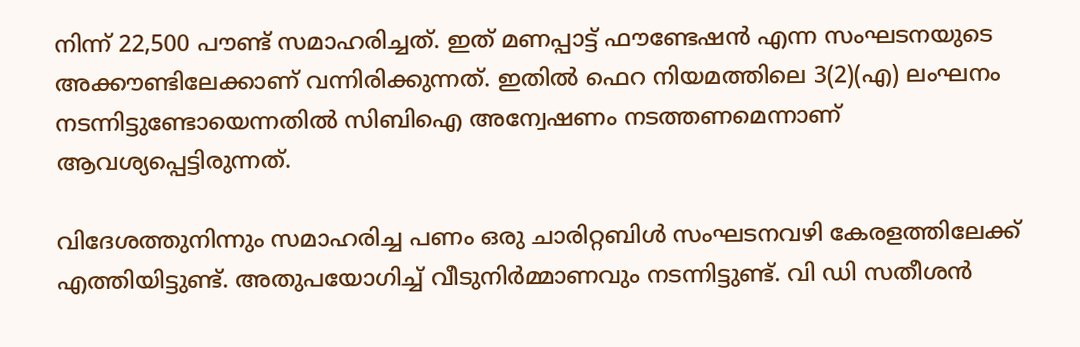നിന്ന് 22,500 പൗണ്ട് സമാഹരിച്ചത്. ഇത് മണപ്പാട്ട് ഫൗണ്ടേഷന്‍ എന്ന സംഘടനയുടെ അക്കൗണ്ടിലേക്കാണ് വന്നിരിക്കുന്നത്. ഇതില്‍ ഫെറ നിയമത്തിലെ 3(2)(എ) ലംഘനം നടന്നിട്ടുണ്ടോയെന്നതില്‍ സിബിഐ അന്വേഷണം നടത്തണമെന്നാണ് ആവശ്യപ്പെട്ടിരുന്നത്.

വിദേശത്തുനിന്നും സമാഹരിച്ച പണം ഒരു ചാരിറ്റബിള്‍ സംഘടനവഴി കേരളത്തിലേക്ക് എത്തിയിട്ടുണ്ട്. അതുപയോഗിച്ച് വീടുനിര്‍മ്മാണവും നടന്നിട്ടുണ്ട്. വി ഡി സതീശന്‍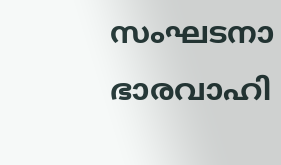സംഘടനാ ഭാരവാഹി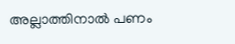അല്ലാത്തിനാല്‍ പണം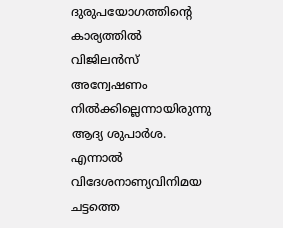ദുരുപയോഗത്തിന്റെ കാര്യത്തില്‍ വിജിലന്‍സ് അന്വേഷണം നില്‍ക്കില്ലെന്നായിരുന്നു ആദ്യ ശുപാര്‍ശ. എന്നാല്‍ വിദേശനാണ്യവിനിമയ ചട്ടത്തെ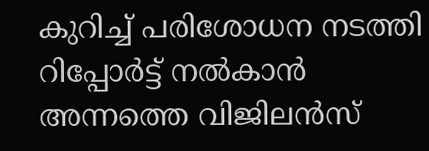കുറിച്ച് പരിശോധന നടത്തി റിപ്പോര്‍ട്ട് നല്‍കാന്‍ അന്നത്തെ വിജിലന്‍സ്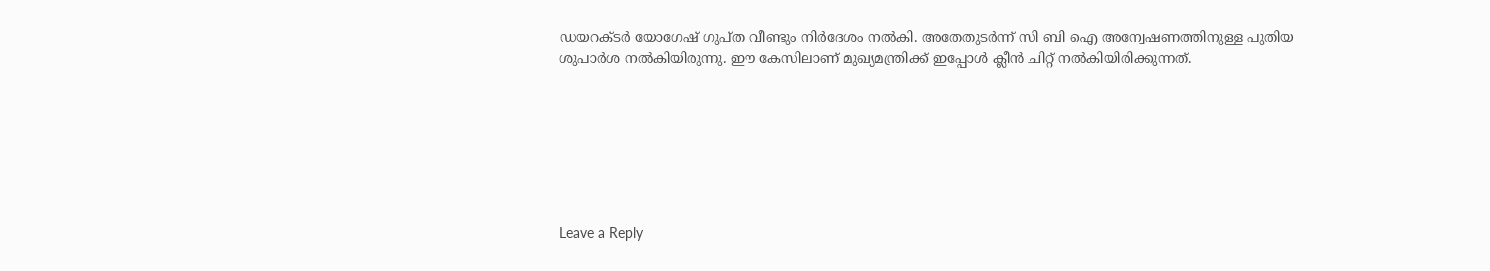ഡയറക്ടര്‍ യോഗേഷ് ഗുപ്ത വീണ്ടും നിര്‍ദേശം നല്‍കി. അതേതുടര്‍ന്ന് സി ബി ഐ അന്വേഷണത്തിനുള്ള പുതിയ ശുപാര്‍ശ നല്‍കിയിരുന്നു. ഈ കേസിലാണ് മുഖ്യമന്ത്രിക്ക് ഇപ്പോള്‍ ക്ലീന്‍ ചിറ്റ് നല്‍കിയിരിക്കുന്നത്.







Leave a Reply